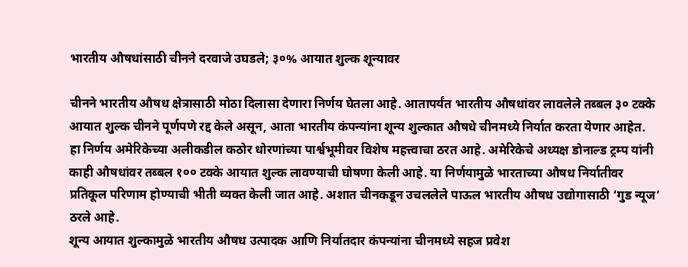भारतीय औषधांसाठी चीनने दरवाजे उघडले; ३०% आयात शुल्क शून्यावर

चीनने भारतीय औषध क्षेत्रासाठी मोठा दिलासा देणारा निर्णय घेतला आहे. आतापर्यंत भारतीय औषधांवर लावलेले तब्बल ३० टक्के आयात शुल्क चीनने पूर्णपणे रद्द केले असून, आता भारतीय कंपन्यांना शून्य शुल्कात औषधे चीनमध्ये निर्यात करता येणार आहेत.
हा निर्णय अमेरिकेच्या अलीकडील कठोर धोरणांच्या पार्श्वभूमीवर विशेष महत्त्वाचा ठरत आहे. अमेरिकेचे अध्यक्ष डोनाल्ड ट्रम्प यांनी काही औषधांवर तब्बल १०० टक्के आयात शुल्क लावण्याची घोषणा केली आहे. या निर्णयामुळे भारताच्या औषध निर्यातीवर प्रतिकूल परिणाम होण्याची भीती व्यक्त केली जात आहे. अशात चीनकडून उचललेले पाऊल भारतीय औषध उद्योगासाठी ‘गुड न्यूज’ ठरले आहे.
शून्य आयात शुल्कामुळे भारतीय औषध उत्पादक आणि निर्यातदार कंपन्यांना चीनमध्ये सहज प्रवेश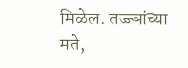मिळेल. तज्ज्ञांच्या मते,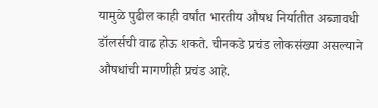यामुळे पुढील काही वर्षांत भारतीय औषध निर्यातीत अब्जावधी डॉलर्सची वाढ होऊ शकते. चीनकडे प्रचंड लोकसंख्या असल्याने औषधांची मागणीही प्रचंड आहे.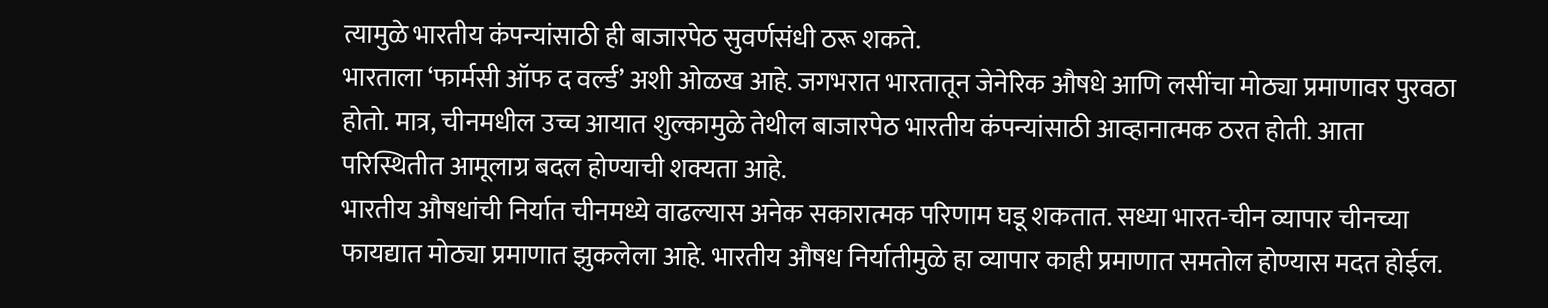त्यामुळे भारतीय कंपन्यांसाठी ही बाजारपेठ सुवर्णसंधी ठरू शकते.
भारताला ‘फार्मसी ऑफ द वर्ल्ड’ अशी ओळख आहे. जगभरात भारतातून जेनेरिक औषधे आणि लसींचा मोठ्या प्रमाणावर पुरवठा होतो. मात्र, चीनमधील उच्च आयात शुल्कामुळे तेथील बाजारपेठ भारतीय कंपन्यांसाठी आव्हानात्मक ठरत होती. आता परिस्थितीत आमूलाग्र बदल होण्याची शक्यता आहे.
भारतीय औषधांची निर्यात चीनमध्ये वाढल्यास अनेक सकारात्मक परिणाम घडू शकतात. सध्या भारत-चीन व्यापार चीनच्या फायद्यात मोठ्या प्रमाणात झुकलेला आहे. भारतीय औषध निर्यातीमुळे हा व्यापार काही प्रमाणात समतोल होण्यास मदत होईल.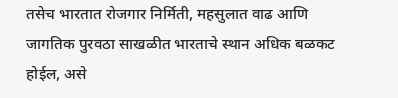तसेच भारतात रोजगार निर्मिती, महसुलात वाढ आणि जागतिक पुरवठा साखळीत भारताचे स्थान अधिक बळकट होईल, असे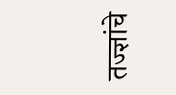तज्ज्ञांचे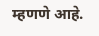म्हणणे आहे.